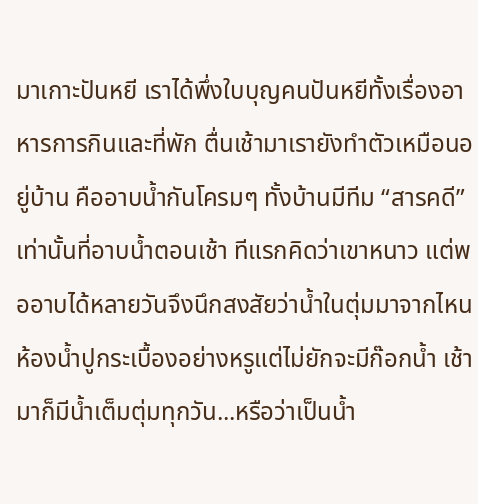มาเกาะปันหยี เราได้พึ่งใบบุญคนปันหยีทั้งเรื่องอาหารการกินและที่พัก ตื่นเช้ามาเรายังทำตัวเหมือนอยู่บ้าน คืออาบน้ำกันโครมๆ ทั้งบ้านมีทีม “สารคดี” เท่านั้นที่อาบน้ำตอนเช้า ทีแรกคิดว่าเขาหนาว แต่พออาบได้หลายวันจึงนึกสงสัยว่าน้ำในตุ่มมาจากไหน ห้องน้ำปูกระเบื้องอย่างหรูแต่ไม่ยักจะมีก๊อกน้ำ เช้ามาก็มีน้ำเต็มตุ่มทุกวัน...หรือว่าเป็นน้ำ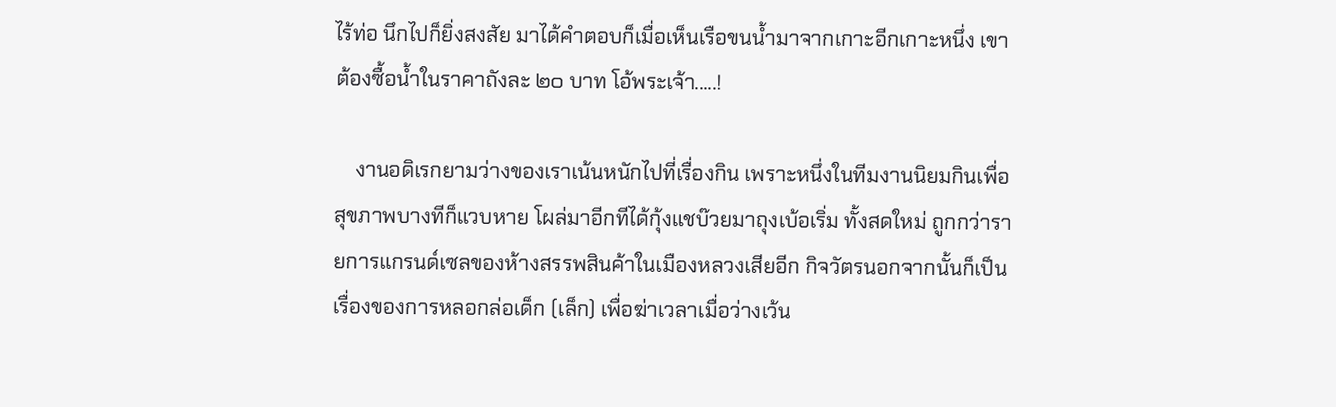ไร้ท่อ นึกไปก็ยิ่งสงสัย มาได้คำตอบก็เมื่อเห็นเรือขนน้ำมาจากเกาะอีกเกาะหนึ่ง เขาต้องซื้อน้ำในราคาถังละ ๒๐ บาท โอ้พระเจ้า.....!

    งานอดิเรกยามว่างของเราเน้นหนักไปที่เรื่องกิน เพราะหนึ่งในทีมงานนิยมกินเพื่อสุขภาพบางทีก็แวบหาย โผล่มาอีกทีได้กุ้งแชบ๊วยมาถุงเบ้อเริ่ม ทั้งสดใหม่ ถูกกว่ารายการแกรนด์เซลของห้างสรรพสินค้าในเมืองหลวงเสียอีก กิจวัตรนอกจากนั้นก็เป็นเรื่องของการหลอกล่อเด็ก (เล็ก) เพื่อฆ่าเวลาเมื่อว่างเว้น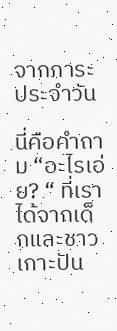จากภาระประจำวัน

นี่คือคำถาม “อะไรเอ่ย? “ ที่เราได้จากเด็กและชาวเกาะปัน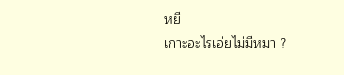หยี
เกาะอะไรเอ่ยไม่มีหมา ?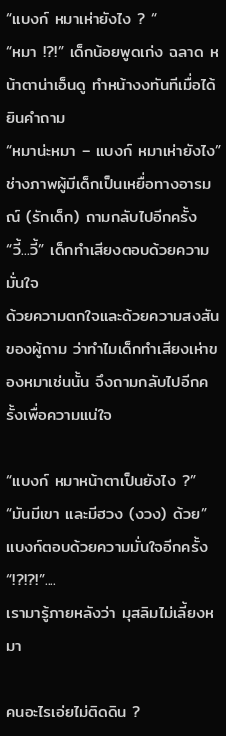“แบงก์ หมาเห่ายังไง ? “
“หมา !?!” เด็กน้อยพูดเก่ง ฉลาด หน้าตาน่าเอ็นดู ทำหน้างงทันทีเมื่อได้ยินคำถาม
“หมาน่ะหมา – แบงก์ หมาเห่ายังไง” ช่างภาพผู้มีเด็กเป็นเหยื่อทางอารมณ์ (รักเด็ก) ถามกลับไปอีกครั้ง
“วี้...วี้” เด็กทำเสียงตอบด้วยความมั่นใจ
ด้วยความตกใจและด้วยความสงสันของผู้ถาม ว่าทำไมเด็กทำเสียงเห่าของหมาเช่นนั้น จึงถามกลับไปอีกครั้งเพื่อความแน่ใจ

“แบงก์ หมาหน้าตาเป็นยังไง ?”
“มันมีเขา และมีฮวง (งวง) ด้วย” แบงก์ตอบด้วยความมั่นใจอีกครั้ง
“!?!?!”....
เรามารู้ภายหลังว่า มุสลิมไม่เลี้ยงหมา

คนอะไรเอ่ยไม่ติดดิน ?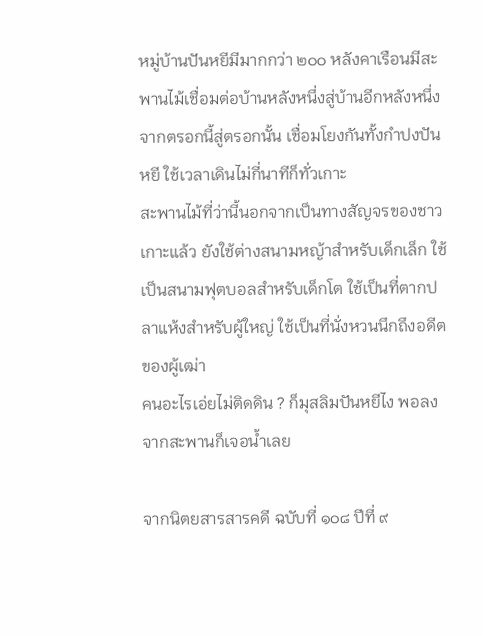หมู่บ้านปันหยีมีมากกว่า ๒๐๐ หลังคาเรือนมีสะพานไม้เชื่อมต่อบ้านหลังหนึ่งสู่บ้านอีกหลังหนึ่ง จากตรอกนี้สู่ตรอกนั้น เชื่อมโยงกันทั้งกำปงปันหยี ใช้เวลาเดินไม่กี่นาทีก็ทั่วเกาะ
สะพานไม้ที่ว่านี้นอกจากเป็นทางสัญจรของชาวเกาะแล้ว ยังใช้ต่างสนามหญ้าสำหรับเด็กเล็ก ใช้เป็นสนามฟุตบอลสำหรับเด็กโต ใช้เป็นที่ตากปลาแห้งสำหรับผู้ใหญ่ ใช้เป็นที่นั่งหวนนึกถึงอดีตของผู้เฒ่า
คนอะไรเอ่ยไม่ติดดิน ? ก็มุสลิมปันหยีไง พอลงจากสะพานก็เจอน้ำเลย

จากนิตยสารสารคดี ฉบับที่ ๑๐๘ ปีที่ ๙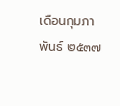เดือนกุมภาพันธ์ ๒๕๓๗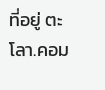ที่อยู่ ตะโลา.คอม